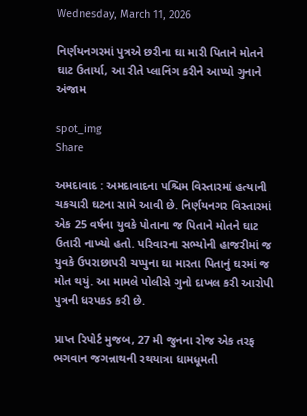Wednesday, March 11, 2026

નિર્ણયનગરમાં પુત્રએ છરીના ઘા મારી પિતાને મોતને ઘાટ ઉતાર્યા, આ રીતે પ્લાનિંગ કરીને આપ્યો ગુનાને અંજામ

spot_img
Share

અમદાવાદ : અમદાવાદના પશ્ચિમ વિસ્તારમાં હત્યાની ચકચારી ઘટના સામે આવી છે. નિર્ણયનગર વિસ્તારમાં એક 25 વર્ષના યુવકે પોતાના જ પિતાને મોતને ઘાટ ઉતારી નાખ્યો હતો. પરિવારના સભ્યોની હાજરીમાં જ યુવકે ઉપરાછાપરી ચપ્પુના ઘા મારતા પિતાનું ઘરમાં જ મોત થયું. આ મામલે પોલીસે ગુનો દાખલ કરી આરોપી પુત્રની ધરપકડ કરી છે.

પ્રાપ્ત રિપોર્ટ મુજબ, 27 મી જુનના રોજ એક તરફ ભગવાન જગન્નાથની રથયાત્રા ધામધૂમતી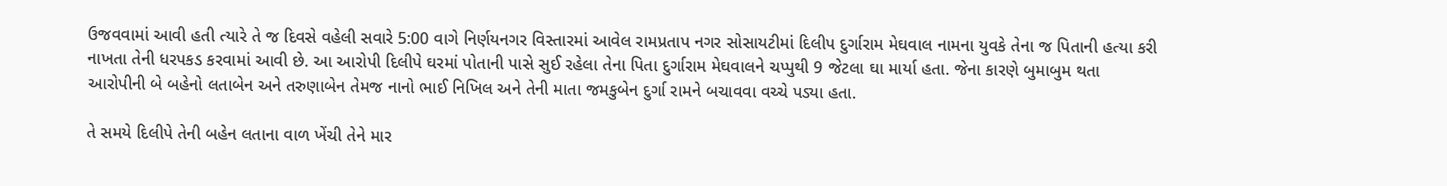ઉજવવામાં આવી હતી ત્યારે તે જ દિવસે વહેલી સવારે 5:00 વાગે નિર્ણયનગર વિસ્તારમાં આવેલ રામપ્રતાપ નગર સોસાયટીમાં દિલીપ દુર્ગારામ મેઘવાલ નામના યુવકે તેના જ પિતાની હત્યા કરી નાખતા તેની ધરપકડ કરવામાં આવી છે. આ આરોપી દિલીપે ઘરમાં પોતાની પાસે સુઈ રહેલા તેના પિતા દુર્ગારામ મેઘવાલને ચપ્પુથી 9 જેટલા ઘા માર્યા હતા. જેના કારણે બુમાબુમ થતા આરોપીની બે બહેનો લતાબેન અને તરુણાબેન તેમજ નાનો ભાઈ નિખિલ અને તેની માતા જમકુબેન દુર્ગા રામને બચાવવા વચ્ચે પડ્યા હતા.

તે સમયે દિલીપે તેની બહેન લતાના વાળ ખેંચી તેને માર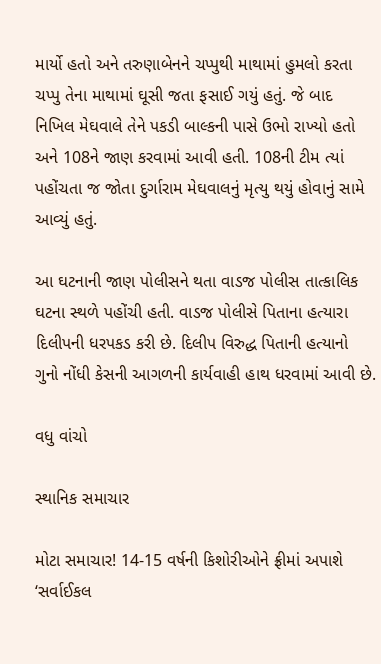માર્યો હતો અને તરુણાબેનને ચપ્પુથી માથામાં હુમલો કરતા ચપ્પુ તેના માથામાં ઘૂસી જતા ફસાઈ ગયું હતું. જે બાદ નિખિલ મેઘવાલે તેને પકડી બાલ્કની પાસે ઉભો રાખ્યો હતો અને 108ને જાણ કરવામાં આવી હતી. 108ની ટીમ ત્યાં પહોંચતા જ જોતા દુર્ગારામ મેઘવાલનું મૃત્યુ થયું હોવાનું સામે આવ્યું હતું.

આ ઘટનાની જાણ પોલીસને થતા વાડજ પોલીસ તાત્કાલિક ઘટના સ્થળે પહોંચી હતી. વાડજ પોલીસે પિતાના હત્યારા દિલીપની ધરપકડ કરી છે. દિલીપ વિરુદ્ધ પિતાની હત્યાનો ગુનો નોંધી કેસની આગળની કાર્યવાહી હાથ ધરવામાં આવી છે.

વધુ વાંચો

સ્થાનિક સમાચાર

મોટા સમાચાર! 14-15 વર્ષની કિશોરીઓને ફ્રીમાં અપાશે ‘સર્વાઈકલ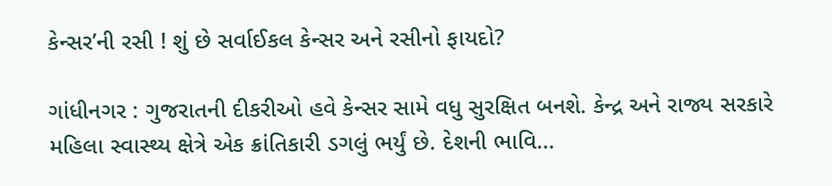કેન્સર’ની રસી ! શું છે સર્વાઈકલ કેન્સર અને રસીનો ફાયદો?

ગાંધીનગર : ગુજરાતની દીકરીઓ હવે કેન્સર સામે વધુ સુરક્ષિત બનશે. કેન્દ્ર અને રાજ્ય સરકારે મહિલા સ્વાસ્થ્ય ક્ષેત્રે એક ક્રાંતિકારી ડગલું ભર્યું છે. દેશની ભાવિ...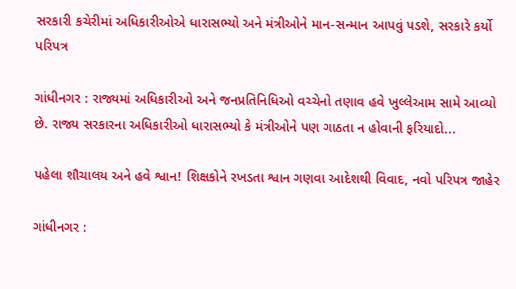સરકારી કચેરીમાં અધિકારીઓએ ધારાસભ્યો અને મંત્રીઓને માન-સન્માન આપવું પડશે, સરકારે કર્યો પરિપત્ર

ગાંધીનગર : રાજ્યમાં અધિકારીઓ અને જનપ્રતિનિધિઓ વચ્ચેનો તણાવ હવે ખુલ્લેઆમ સામે આવ્યો છે. રાજ્ય સરકારના અધિકારીઓ ધારાસભ્યો કે મંત્રીઓને પણ ગાઠતા ન હોવાની ફરિયાદો...

પહેલા શૌચાલય અને હવે શ્વાન! શિક્ષકોને રખડતા શ્વાન ગણવા આદેશથી વિવાદ, નવો પરિપત્ર જાહેર

ગાંધીનગર :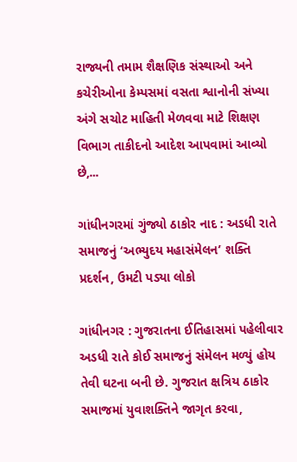રાજ્યની તમામ શૈક્ષણિક સંસ્થાઓ અને કચેરીઓના કેમ્પસમાં વસતા શ્વાનોની સંખ્યા અંગે સચોટ માહિતી મેળવવા માટે શિક્ષણ વિભાગ તાકીદનો આદેશ આપવામાં આવ્યો છે,...

ગાંધીનગરમાં ગુંજ્યો ઠાકોર નાદ : અડધી રાતે સમાજનું ‘અભ્યુદય મહાસંમેલન’ શક્તિ પ્રદર્શન, ઉમટી પડ્યા લોકો

ગાંધીનગર : ગુજરાતના ઈતિહાસમાં પહેલીવાર અડધી રાતે કોઈ સમાજનું સંમેલન મળ્યું હોય તેવી ઘટના બની છે. ગુજરાત ક્ષત્રિય ઠાકોર સમાજમાં યુવાશક્તિને જાગૃત કરવા,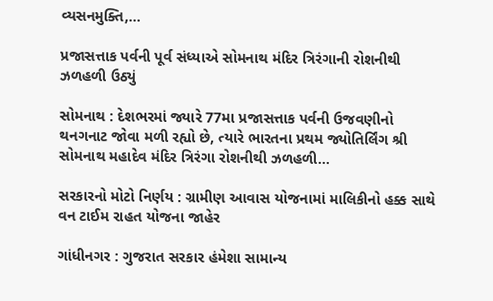વ્યસનમુક્તિ,...

પ્રજાસત્તાક પર્વની પૂર્વ સંધ્યાએ સોમનાથ મંદિર ત્રિરંગાની રોશનીથી ઝળહળી ઉઠ્યું

સોમનાથ : દેશભરમાં જ્યારે 77મા પ્રજાસત્તાક પર્વની ઉજવણીનો થનગનાટ જોવા મળી રહ્યો છે, ત્યારે ભારતના પ્રથમ જ્યોતિર્લિંગ શ્રી સોમનાથ મહાદેવ મંદિર ત્રિરંગા રોશનીથી ઝળહળી...

સરકારનો મોટો નિર્ણય : ગ્રામીણ આવાસ યોજનામાં માલિકીનો હક્ક સાથે વન ટાઈમ રાહત યોજના જાહેર

ગાંધીનગર : ગુજરાત સરકાર હંમેશા સામાન્ય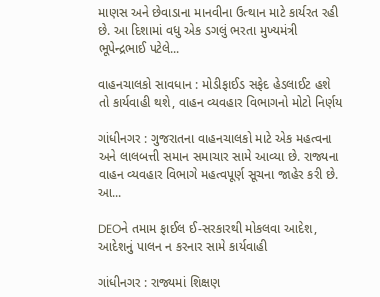માણસ અને છેવાડાના માનવીના ઉત્થાન માટે કાર્યરત રહી છે. આ દિશામાં વધુ એક ડગલું ભરતા મુખ્યમંત્રી ભૂપેન્દ્રભાઈ પટેલે...

વાહનચાલકો સાવધાન : મોડીફાઈડ સફેદ હેડલાઈટ હશે તો કાર્યવાહી થશે, વાહન વ્યવહાર વિભાગનો મોટો નિર્ણય

ગાંધીનગર : ગુજરાતના વાહનચાલકો માટે એક મહત્વના અને લાલબત્તી સમાન સમાચાર સામે આવ્યા છે. રાજ્યના વાહન વ્યવહાર વિભાગે મહત્વપૂર્ણ સૂચના જાહેર કરી છે. આ...

DEOને તમામ ફાઈલ ઈ-સરકારથી મોકલવા આદેશ, આદેશનું પાલન ન કરનાર સામે કાર્યવાહી

ગાંધીનગર : રાજ્યમાં શિક્ષણ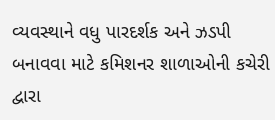વ્યવસ્થાને વધુ પારદર્શક અને ઝડપી બનાવવા માટે કમિશનર શાળાઓની કચેરી દ્વારા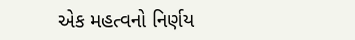એક મહત્વનો નિર્ણય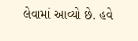લેવામાં આવ્યો છે. હવે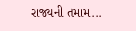રાજ્યની તમામ...